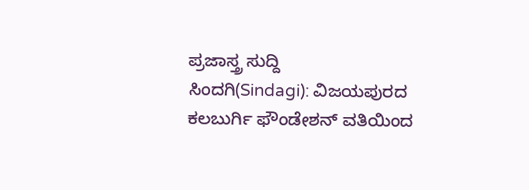ಪ್ರಜಾಸ್ತ್ರ ಸುದ್ದಿ
ಸಿಂದಗಿ(Sindagi): ವಿಜಯಪುರದ ಕಲಬುರ್ಗಿ ಫೌಂಡೇಶನ್ ವತಿಯಿಂದ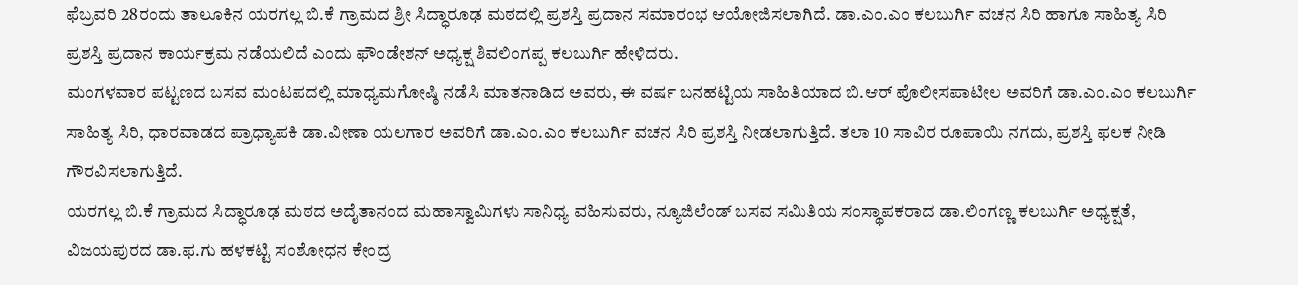ಫೆಬ್ರವರಿ 28ರಂದು ತಾಲೂಕಿನ ಯರಗಲ್ಲ ಬಿ.ಕೆ ಗ್ರಾಮದ ಶ್ರೀ ಸಿದ್ಧಾರೂಢ ಮಠದಲ್ಲಿ ಪ್ರಶಸ್ತಿ ಪ್ರದಾನ ಸಮಾರಂಭ ಆಯೋಜಿಸಲಾಗಿದೆ. ಡಾ.ಎಂ.ಎಂ ಕಲಬುರ್ಗಿ ವಚನ ಸಿರಿ ಹಾಗೂ ಸಾಹಿತ್ಯ ಸಿರಿ ಪ್ರಶಸ್ತಿ ಪ್ರದಾನ ಕಾರ್ಯಕ್ರಮ ನಡೆಯಲಿದೆ ಎಂದು ಫೌಂಡೇಶನ್ ಅಧ್ಯಕ್ಷ ಶಿವಲಿಂಗಪ್ಪ ಕಲಬುರ್ಗಿ ಹೇಳಿದರು.
ಮಂಗಳವಾರ ಪಟ್ಟಣದ ಬಸವ ಮಂಟಪದಲ್ಲಿ ಮಾಧ್ಯಮಗೋಷ್ಠಿ ನಡೆಸಿ ಮಾತನಾಡಿದ ಅವರು, ಈ ವರ್ಷ ಬನಹಟ್ಟಿಯ ಸಾಹಿತಿಯಾದ ಬಿ.ಆರ್ ಪೊಲೀಸಪಾಟೀಲ ಅವರಿಗೆ ಡಾ.ಎಂ.ಎಂ ಕಲಬುರ್ಗಿ ಸಾಹಿತ್ಯ ಸಿರಿ, ಧಾರವಾಡದ ಪ್ರಾಧ್ಯಾಪಕಿ ಡಾ.ವೀಣಾ ಯಲಗಾರ ಅವರಿಗೆ ಡಾ.ಎಂ.ಎಂ ಕಲಬುರ್ಗಿ ವಚನ ಸಿರಿ ಪ್ರಶಸ್ತಿ ನೀಡಲಾಗುತ್ತಿದೆ. ತಲಾ 10 ಸಾವಿರ ರೂಪಾಯಿ ನಗದು, ಪ್ರಶಸ್ತಿ ಫಲಕ ನೀಡಿ ಗೌರವಿಸಲಾಗುತ್ತಿದೆ.
ಯರಗಲ್ಲ ಬಿ.ಕೆ ಗ್ರಾಮದ ಸಿದ್ಧಾರೂಢ ಮಠದ ಅದೈತಾನಂದ ಮಹಾಸ್ವಾಮಿಗಳು ಸಾನಿಧ್ಯ ವಹಿಸುವರು, ನ್ಯೂಜಿಲೆಂಡ್ ಬಸವ ಸಮಿತಿಯ ಸಂಸ್ಥಾಪಕರಾದ ಡಾ.ಲಿಂಗಣ್ಣ ಕಲಬುರ್ಗಿ ಅಧ್ಯಕ್ಷತೆ, ವಿಜಯಪುರದ ಡಾ.ಫ.ಗು ಹಳಕಟ್ಟಿ ಸಂಶೋಧನ ಕೇಂದ್ರ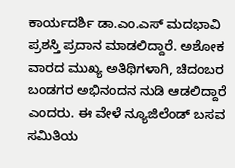ಕಾರ್ಯದರ್ಶಿ ಡಾ.ಎಂ.ಎಸ್ ಮದಭಾವಿ ಪ್ರಶಸ್ತಿ ಪ್ರದಾನ ಮಾಡಲಿದ್ದಾರೆ. ಅಶೋಕ ವಾರದ ಮುಖ್ಯ ಅತಿಥಿಗಳಾಗಿ, ಚಿದಂಬರ ಬಂಡಗರ ಅಭಿನಂದನ ನುಡಿ ಆಡಲಿದ್ದಾರೆ ಎಂದರು. ಈ ವೇಳೆ ನ್ಯೂಜಿಲೆಂಡ್ ಬಸವ ಸಮಿತಿಯ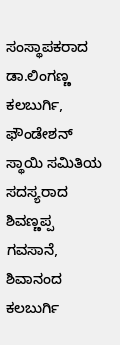ಸಂಸ್ಥಾಪಕರಾದ ಡಾ.ಲಿಂಗಣ್ಣ ಕಲಬುರ್ಗಿ, ಫೌಂಡೇಶನ್ ಸ್ಥಾಯಿ ಸಮಿತಿಯ ಸದಸ್ಯರಾದ ಶಿವಣ್ಣಪ್ಪ ಗವಸಾನೆ, ಶಿವಾನಂದ ಕಲಬುರ್ಗಿ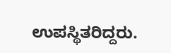ಉಪಸ್ಥಿತರಿದ್ದರು.